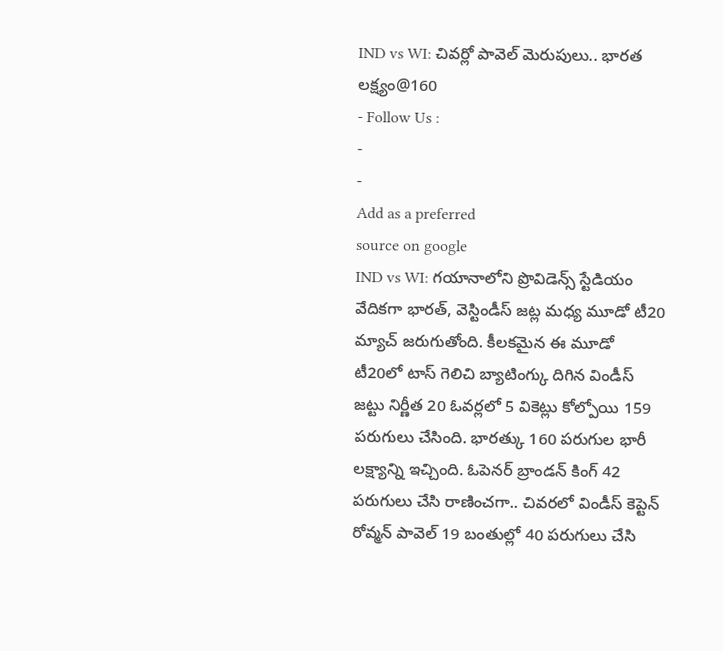IND vs WI: చివర్లో పావెల్ మెరుపులు.. భారత లక్ష్యం@160
- Follow Us :
-
-
Add as a preferred
source on google
IND vs WI: గయానాలోని ప్రొవిడెన్స్ స్టేడియం వేదికగా భారత్, వెస్టిండీస్ జట్ల మధ్య మూడో టీ20 మ్యాచ్ జరుగుతోంది. కీలకమైన ఈ మూడో టీ20లో టాస్ గెలిచి బ్యాటింగ్కు దిగిన విండీస్ జట్టు నిర్ణీత 20 ఓవర్లలో 5 వికెట్లు కోల్పోయి 159 పరుగులు చేసింది. భారత్కు 160 పరుగుల భారీ లక్ష్యాన్ని ఇచ్చింది. ఓపెనర్ బ్రాండన్ కింగ్ 42 పరుగులు చేసి రాణించగా.. చివరలో విండీస్ కెప్టెన్ రోవ్మన్ పావెల్ 19 బంతుల్లో 40 పరుగులు చేసి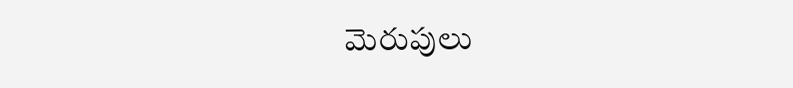మెరుపులు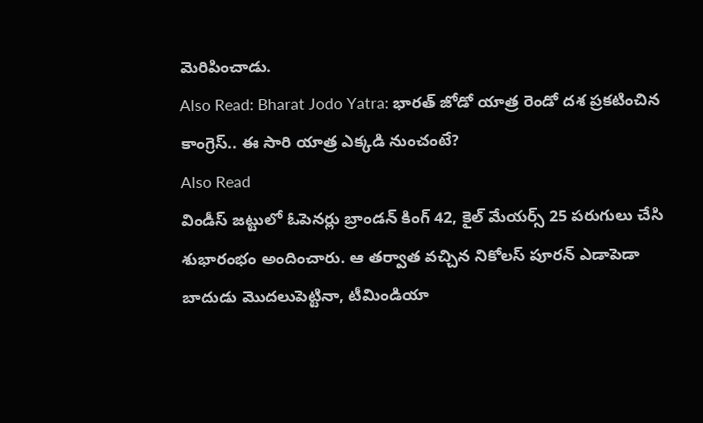మెరిపించాడు.
Also Read: Bharat Jodo Yatra: భారత్ జోడో యాత్ర రెండో దశ ప్రకటించిన కాంగ్రెస్.. ఈ సారి యాత్ర ఎక్కడి నుంచంటే?
Also Read
విండీస్ జట్టులో ఓపెనర్లు బ్రాండన్ కింగ్ 42, కైల్ మేయర్స్ 25 పరుగులు చేసి శుభారంభం అందించారు. ఆ తర్వాత వచ్చిన నికోలస్ పూరన్ ఎడాపెడా బాదుడు మొదలుపెట్టినా, టీమిండియా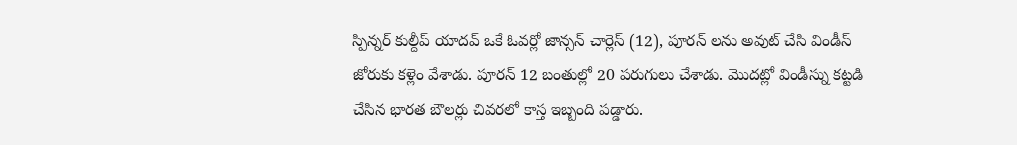స్పిన్నర్ కుల్దీప్ యాదవ్ ఒకే ఓవర్లో జాన్సన్ చార్లెస్ (12), పూరన్ లను అవుట్ చేసి విండీస్ జోరుకు కళ్లెం వేశాడు. పూరన్ 12 బంతుల్లో 20 పరుగులు చేశాడు. మొదట్లో విండీస్ను కట్టడి చేసిన భారత బౌలర్లు చివరలో కాస్త ఇబ్బంది పడ్డారు.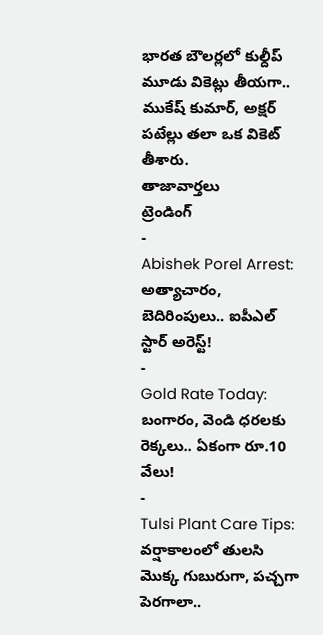భారత బౌలర్లలో కుల్దీప్ మూడు వికెట్లు తీయగా.. ముకేష్ కుమార్, అక్షర్ పటేల్లు తలా ఒక వికెట్ తీశారు.
తాజావార్తలు
ట్రెండింగ్
-
Abishek Porel Arrest: అత్యాచారం, బెదిరింపులు.. ఐపీఎల్ స్టార్ అరెస్ట్!
-
Gold Rate Today: బంగారం, వెండి ధరలకు రెక్కలు.. ఏకంగా రూ.10 వేలు!
-
Tulsi Plant Care Tips: వర్షాకాలంలో తులసి మొక్క గుబురుగా, పచ్చగా పెరగాలా..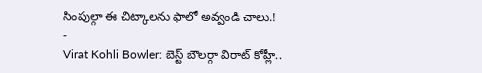సింపుల్గా ఈ చిట్కాలను ఫాలో అవ్వండి చాలు.!
-
Virat Kohli Bowler: బెస్ట్ బౌలర్గా విరాట్ కోహ్లీ..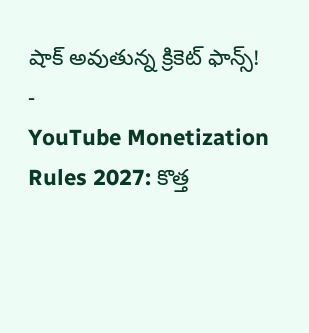షాక్ అవుతున్న క్రికెట్ ఫాన్స్!
-
YouTube Monetization Rules 2027: కొత్త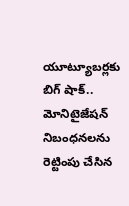యూట్యూబర్లకు బిగ్ షాక్.. మోనిటైజేషన్ నిబంధనలను రెట్టింపు చేసిన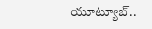యూట్యూబ్..